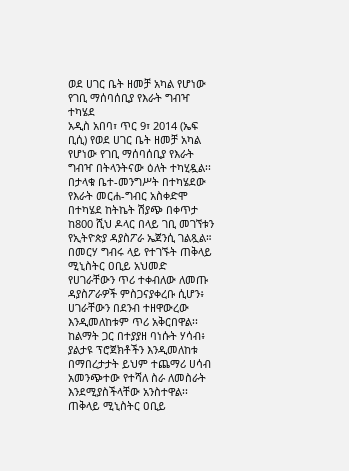ወደ ሀገር ቤት ዘመቻ አካል የሆነው የገቢ ማሰባሰቢያ የእራት ግብዣ ተካሄደ
አዲስ አበባ፣ ጥር 9፣ 2014 (ኤፍ ቢሲ) የወደ ሀገር ቤት ዘመቻ አካል የሆነው የገቢ ማሰባሰቢያ የእራት ግብዣ በትላንትናው ዕለት ተካሂዷል፡፡
በታላቁ ቤተ-መንግሥት በተካሄደው የእራት መርሐ-ግብር አስቀድሞ በተካሄደ ከትኬት ሽያጭ በቀጥታ ከ800 ሺህ ዶላር በላይ ገቢ መገኘቱን የኢትዮጵያ ዳያስፖራ ኤጀንሲ ገልጿል።
በመርሃ ግብሩ ላይ የተገኙት ጠቅላይ ሚኒስትር ዐቢይ አህመድ የሀገራቸውን ጥሪ ተቀብለው ለመጡ ዳያስፖራዎች ምስጋናያቀረቡ ሲሆን፥ ሀገራቸውን በደንብ ተዘዋውረው እንዲመለከቱም ጥሪ አቅርበዋል፡፡
ከልማት ጋር በተያያዘ ባነሱት ሃሳብ፥ ያልታዩ ፕሮጀክቶችን እንዲመለከቱ በማበረታታት ይህም ተጨማሪ ሀሳብ አመንጭተው የተሻለ ስራ ለመስራት እንደሚያስችላቸው አንስተዋል፡፡
ጠቅላይ ሚኒስትር ዐቢይ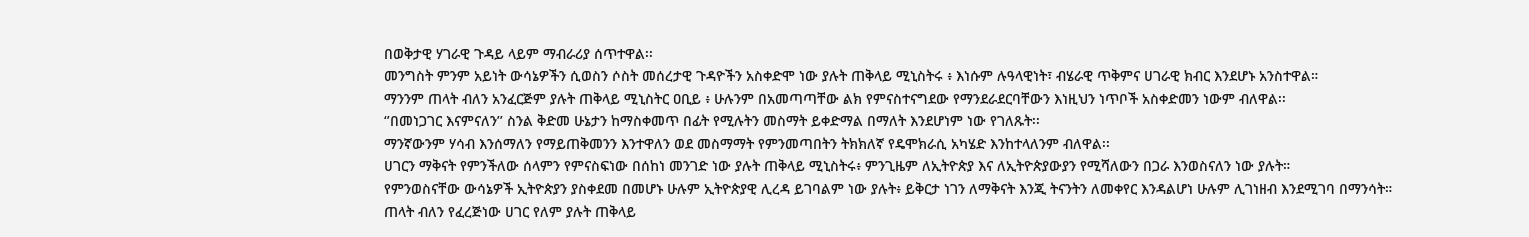በወቅታዊ ሃገራዊ ጉዳይ ላይም ማብራሪያ ሰጥተዋል፡፡
መንግስት ምንም አይነት ውሳኔዎችን ሲወስን ሶስት መሰረታዊ ጉዳዮችን አስቀድሞ ነው ያሉት ጠቅላይ ሚኒስትሩ ፥ እነሱም ሉዓላዊነት፣ ብሄራዊ ጥቅምና ሀገራዊ ክብር እንደሆኑ አንስተዋል።
ማንንም ጠላት ብለን አንፈርጅም ያሉት ጠቅላይ ሚኒስትር ዐቢይ ፥ ሁሉንም በአመጣጣቸው ልክ የምናስተናግደው የማንደራደርባቸውን እነዚህን ነጥቦች አስቀድመን ነውም ብለዋል፡፡
‘’በመነጋገር እናምናለን’’ ስንል ቅድመ ሁኔታን ከማስቀመጥ በፊት የሚሉትን መስማት ይቀድማል በማለት እንደሆነም ነው የገለጹት፡፡
ማንኛውንም ሃሳብ እንሰማለን የማይጠቅመንን እንተዋለን ወደ መስማማት የምንመጣበትን ትክክለኛ የዴሞክራሲ አካሄድ እንከተላለንም ብለዋል፡፡
ሀገርን ማቅናት የምንችለው ሰላምን የምናስፍነው በሰከነ መንገድ ነው ያሉት ጠቅላይ ሚኒስትሩ፥ ምንጊዜም ለኢትዮጵያ እና ለኢትዮጵያውያን የሚሻለውን በጋራ እንወስናለን ነው ያሉት።
የምንወስናቸው ውሳኔዎች ኢትዮጵያን ያስቀደመ በመሆኑ ሁሉም ኢትዮጵያዊ ሊረዳ ይገባልም ነው ያሉት፥ ይቅርታ ነገን ለማቅናት እንጂ ትናንትን ለመቀየር እንዳልሆነ ሁሉም ሊገነዘብ እንደሚገባ በማንሳት።
ጠላት ብለን የፈረጅነው ሀገር የለም ያሉት ጠቅላይ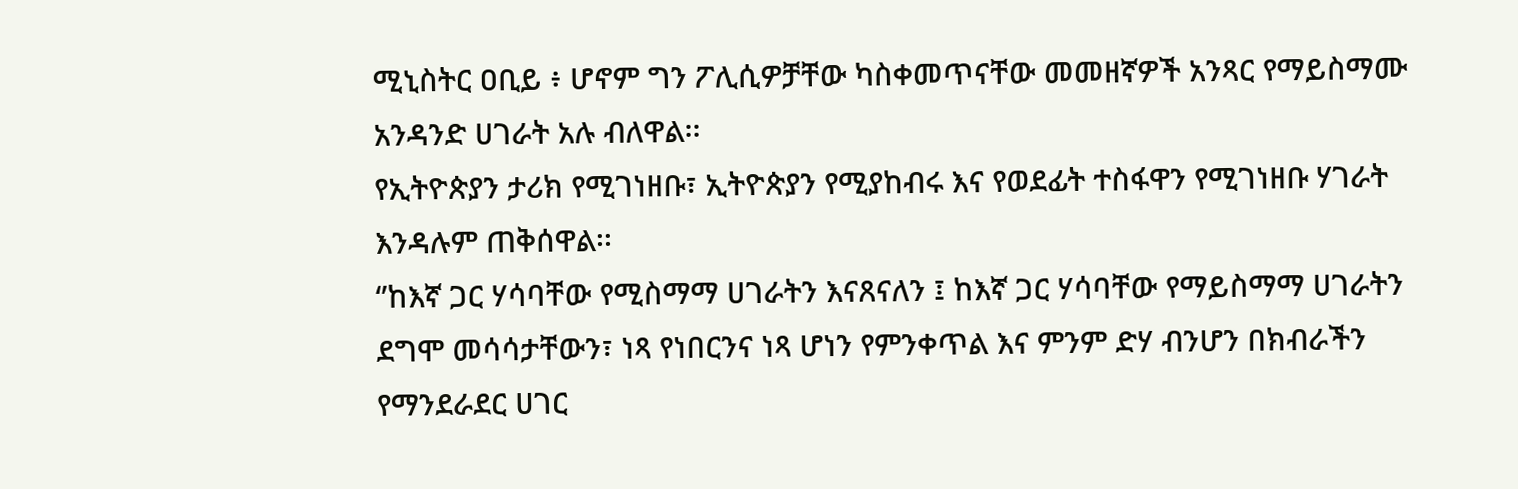ሚኒስትር ዐቢይ ፥ ሆኖም ግን ፖሊሲዎቻቸው ካስቀመጥናቸው መመዘኛዎች አንጻር የማይስማሙ አንዳንድ ሀገራት አሉ ብለዋል፡፡
የኢትዮጵያን ታሪክ የሚገነዘቡ፣ ኢትዮጵያን የሚያከብሩ እና የወደፊት ተስፋዋን የሚገነዘቡ ሃገራት እንዳሉም ጠቅሰዋል፡፡
‘’ከእኛ ጋር ሃሳባቸው የሚስማማ ሀገራትን እናጸናለን ፤ ከእኛ ጋር ሃሳባቸው የማይስማማ ሀገራትን ደግሞ መሳሳታቸውን፣ ነጻ የነበርንና ነጻ ሆነን የምንቀጥል እና ምንም ድሃ ብንሆን በክብራችን የማንደራደር ሀገር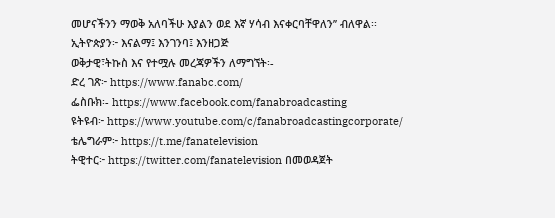መሆናችንን ማወቅ አለባችሁ እያልን ወደ እኛ ሃሳብ እናቀርባቸዋለን’’ ብለዋል፡፡
ኢትዮጵያን፦ እናልማ፤ እንገንባ፤ እንዘጋጅ
ወቅታዊ፣ትኩስ እና የተሟሉ መረጃዎችን ለማግኘት፡-
ድረ ገጽ፦ https://www.fanabc.com/
ፌስቡክ፡- https://www.facebook.com/fanabroadcasting
ዩትዩብ፦ https://www.youtube.com/c/fanabroadcastingcorporate/
ቴሌግራም፦ https://t.me/fanatelevision
ትዊተር፦ https://twitter.com/fanatelevision በመወዳጀት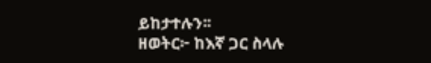ይከታተሉን፡፡
ዘወትር፦ ከእኛ ጋር ስላሉ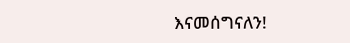እናመሰግናለን!